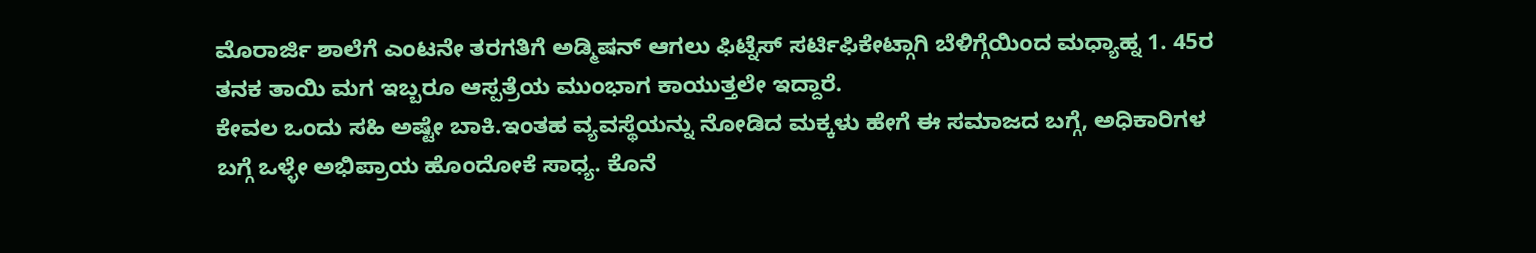ಮೊರಾರ್ಜಿ ಶಾಲೆಗೆ ಎಂಟನೇ ತರಗತಿಗೆ ಅಡ್ಮಿಷನ್ ಆಗಲು ಫಿಟ್ನೆಸ್ ಸರ್ಟಿಫಿಕೇಟ್ಗಾಗಿ ಬೆಳಿಗ್ಗೆಯಿಂದ ಮಧ್ಯಾಹ್ನ 1. 45ರ ತನಕ ತಾಯಿ ಮಗ ಇಬ್ಬರೂ ಆಸ್ಪತ್ರೆಯ ಮುಂಭಾಗ ಕಾಯುತ್ತಲೇ ಇದ್ದಾರೆ.
ಕೇವಲ ಒಂದು ಸಹಿ ಅಷ್ಟೇ ಬಾಕಿ.ಇಂತಹ ವ್ಯವಸ್ಥೆಯನ್ನು ನೋಡಿದ ಮಕ್ಕಳು ಹೇಗೆ ಈ ಸಮಾಜದ ಬಗ್ಗೆ, ಅಧಿಕಾರಿಗಳ ಬಗ್ಗೆ ಒಳ್ಳೇ ಅಭಿಪ್ರಾಯ ಹೊಂದೋಕೆ ಸಾಧ್ಯ. ಕೊನೆ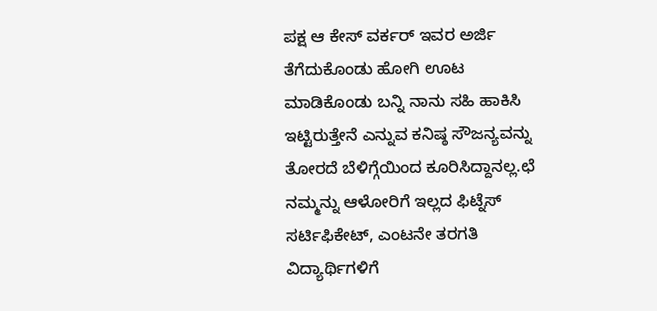ಪಕ್ಷ ಆ ಕೇಸ್ ವರ್ಕರ್ ಇವರ ಅರ್ಜಿ ತೆಗೆದುಕೊಂಡು ಹೋಗಿ ಊಟ ಮಾಡಿಕೊಂಡು ಬನ್ನಿ ನಾನು ಸಹಿ ಹಾಕಿಸಿ ಇಟ್ಟಿರುತ್ತೇನೆ ಎನ್ನುವ ಕನಿಷ್ಠ ಸೌಜನ್ಯವನ್ನು ತೋರದೆ ಬೆಳಿಗ್ಗೆಯಿಂದ ಕೂರಿಸಿದ್ದಾನಲ್ಲ.ಛೆ
ನಮ್ಮನ್ನು ಆಳೋರಿಗೆ ಇಲ್ಲದ ಫಿಟ್ನೆಸ್ ಸರ್ಟಿಫಿಕೇಟ್, ಎಂಟನೇ ತರಗತಿ ವಿದ್ಯಾರ್ಥಿಗಳಿಗೆ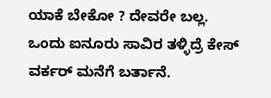ಯಾಕೆ ಬೇಕೋ ? ದೇವರೇ ಬಲ್ಲ.
ಒಂದು ಐನೂರು ಸಾವಿರ ತಳ್ಳಿದ್ರೆ ಕೇಸ್ ವರ್ಕರ್ ಮನೆಗೆ ಬರ್ತಾನೆ.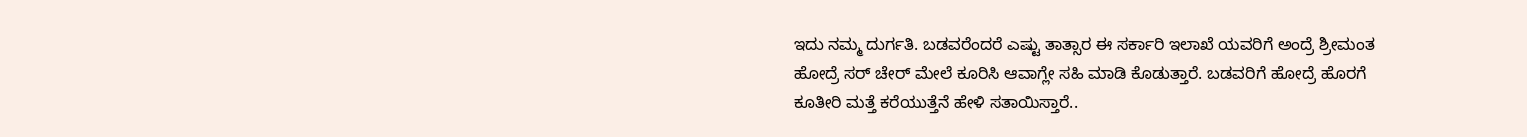ಇದು ನಮ್ಮ ದುರ್ಗತಿ. ಬಡವರೆಂದರೆ ಎಷ್ಟು ತಾತ್ಸಾರ ಈ ಸರ್ಕಾರಿ ಇಲಾಖೆ ಯವರಿಗೆ ಅಂದ್ರೆ ಶ್ರೀಮಂತ ಹೋದ್ರೆ ಸರ್ ಚೇರ್ ಮೇಲೆ ಕೂರಿಸಿ ಆವಾಗ್ಲೇ ಸಹಿ ಮಾಡಿ ಕೊಡುತ್ತಾರೆ. ಬಡವರಿಗೆ ಹೋದ್ರೆ ಹೊರಗೆ ಕೂತೀರಿ ಮತ್ತೆ ಕರೆಯುತ್ತೆನೆ ಹೇಳಿ ಸತಾಯಿಸ್ತಾರೆ..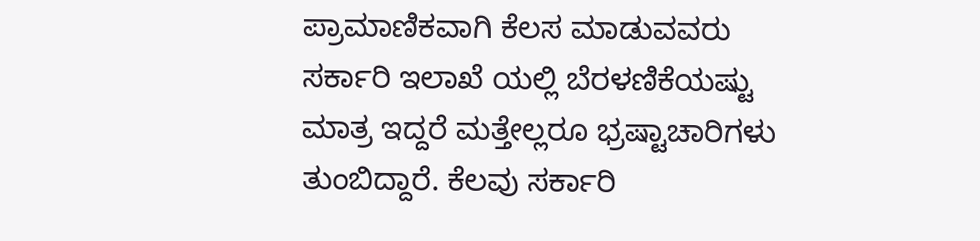ಪ್ರಾಮಾಣಿಕವಾಗಿ ಕೆಲಸ ಮಾಡುವವರು ಸರ್ಕಾರಿ ಇಲಾಖೆ ಯಲ್ಲಿ ಬೆರಳಣಿಕೆಯಷ್ಟು ಮಾತ್ರ ಇದ್ದರೆ ಮತ್ತೇಲ್ಲರೂ ಭ್ರಷ್ಟಾಚಾರಿಗಳು ತುಂಬಿದ್ದಾರೆ. ಕೆಲವು ಸರ್ಕಾರಿ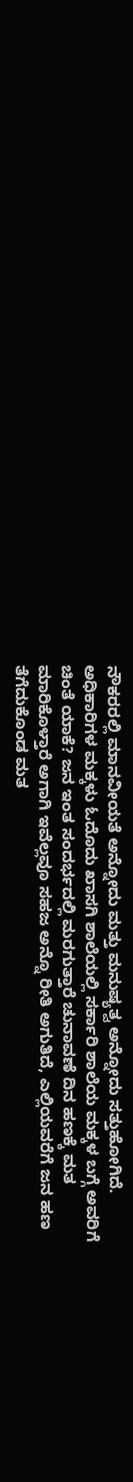ನೌಕರರಲ್ಲಿ ಮಾನವೀಯತೆ ಅನ್ನೋದು ಮತ್ತು ಮನುಷ್ಯತ್ವ ಅನ್ನೋದು ಸತ್ತುಹೋಗಿದೆ.
ಅಧಿಕಾರಿಗಳ ಮಕ್ಕಳು ಓದೊದು ಖಾಸಗಿ ಶಾಲೆಯಲ್ಲಿ ಸರ್ಕಾರಿ ಶಾಲೆಯ ಮಕ್ಕಳ ಬಗ್ಗೆ ಅವರಿಗೆ ಚಿಂತೆ ಯಾಕೆ? ಜನ ಇಂತ ಸಂದರ್ಭದಲ್ಲಿ ಮರಗುತ್ತಾರೆ ಚುನಾವಣೆ ದಿನ ಹಣಕ್ಕೆ ಮತ ಮಾರಿಕೊಳ್ತಾರೆ ಅಗಾಗಿ ಇವೆಲ್ಲವೂ ಸಹಜ ಅನ್ನೊ ರೀತಿ ಅಗುತಿದೆ, ಎಲ್ಲಿಯವರೆಗೆ ಜನ ಹಣ ತೆಗೆದುಕೊಂಡ ಮತ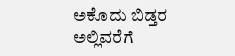ಅಕೊದು ಬಿಡ್ತರ ಅಲ್ಲಿವರೆಗೆ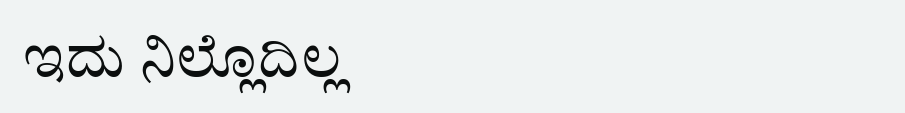ಇದು ನಿಲ್ಲೊದಿಲ್ಲ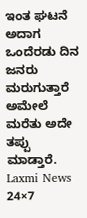ಇಂತ ಘಟನೆ ಅದಾಗ ಒಂದೆರಡು ದಿನ ಜನರು ಮರುಗುತ್ತಾರೆ ಅಮೇಲೆ ಮರೆತು ಅದೇ ತಪ್ಪು ಮಾಡ್ತಾರೆ.
Laxmi News 24×7